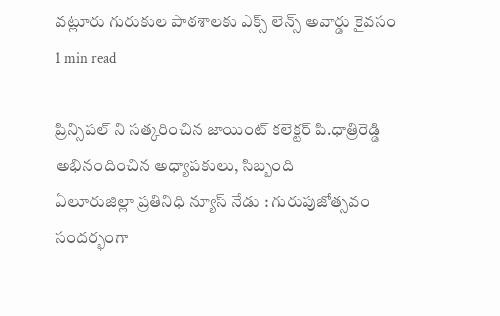వట్లూరు గురుకుల పాఠశాలకు ఎక్స్ లెన్స్ అవార్డు కైవసం
1 min read

ప్రిన్సిపల్ ని సత్కరించిన జాయింట్ కలెక్టర్ పి.ధాత్రిరెడ్డి
అభినందించిన అధ్యాపకులు, సిబ్బంది
ఏలూరుజిల్లా ప్రతినిధి న్యూస్ నేడు : గురుపుజోత్సవం సందర్భంగా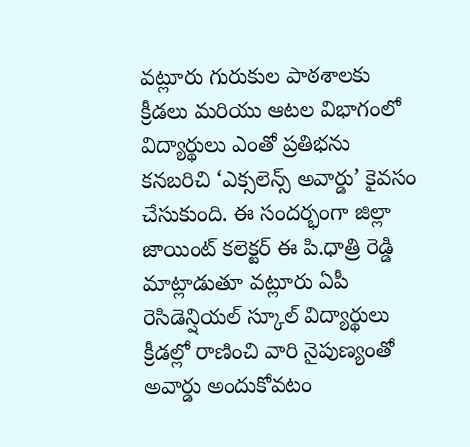వట్లూరు గురుకుల పాఠశాలకు క్రీడలు మరియు ఆటల విభాగంలో విద్యార్థులు ఎంతో ప్రతిభను కనబరిచి ‘ఎక్సలెన్స్ అవార్డు’ కైవసం చేసుకుంది. ఈ సందర్భంగా జిల్లా జాయింట్ కలెక్టర్ ఈ పి.ధాత్రి రెడ్డి మాట్లాడుతూ వట్లూరు ఏపీ రెసిడెన్షియల్ స్కూల్ విద్యార్థులు క్రీడల్లో రాణించి వారి నైపుణ్యంతో అవార్డు అందుకోవటం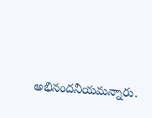అభినందనీయమన్నారు.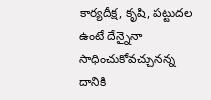కార్యదీక్ష, కృషి, పట్టుదల ఉంటే దేన్నైనా సాధించుకోవచ్చునన్న దానికి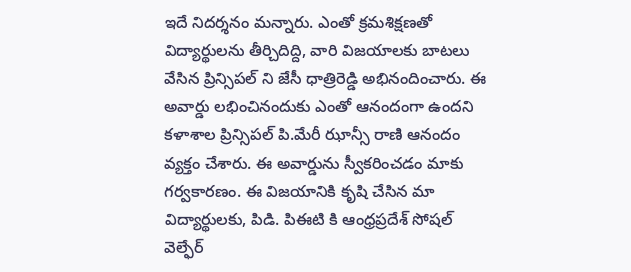ఇదే నిదర్శనం మన్నారు. ఎంతో క్రమశిక్షణతో విద్యార్థులను తీర్చిదిద్ది, వారి విజయాలకు బాటలు వేసిన ప్రిన్సిపల్ ని జేసీ ధాత్రిరెడ్డి అభినందించారు. ఈ అవార్డు లభించినందుకు ఎంతో ఆనందంగా ఉందని కళాశాల ప్రిన్సిపల్ పి.మేరీ ఝాన్సీ రాణి ఆనందం వ్యక్తం చేశారు. ఈ అవార్డును స్వీకరించడం మాకు గర్వకారణం. ఈ విజయానికి కృషి చేసిన మా విద్యార్థులకు, పిడి. పిఈటి కి ఆంధ్రప్రదేశ్ సోషల్ వెల్ఫేర్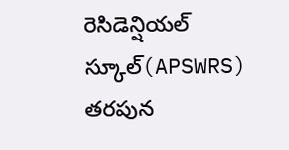రెసిడెన్షియల్ స్కూల్(APSWRS) తరపున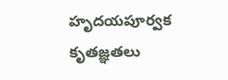హృదయపూర్వక కృతజ్ఞతలు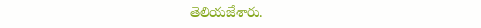తెలియజేశారు.